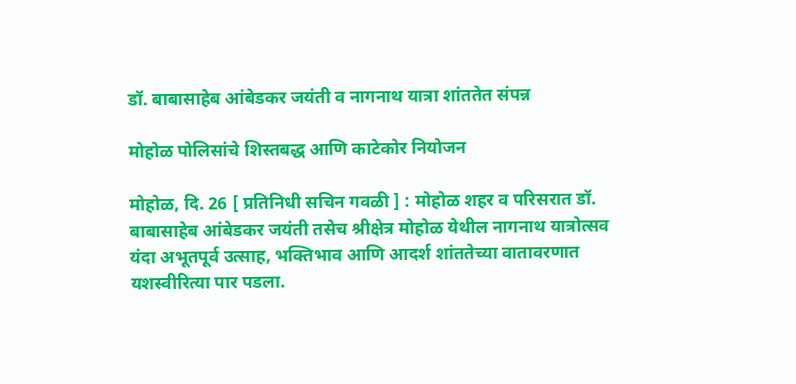डॉ. बाबासाहेब आंबेडकर जयंती व नागनाथ यात्रा शांततेत संपन्न

मोहोळ पोलिसांचे शिस्तबद्ध आणि काटेकोर नियोजन

मोहोळ, दि. 26 [ प्रतिनिधी सचिन गवळी ] : मोहोळ शहर व परिसरात डॉ. बाबासाहेब आंबेडकर जयंती तसेच श्रीक्षेत्र मोहोळ येथील नागनाथ यात्रोत्सव यंदा अभूतपूर्व उत्साह, भक्तिभाव आणि आदर्श शांततेच्या वातावरणात यशस्वीरित्या पार पडला.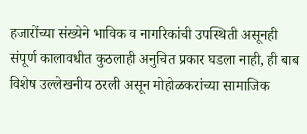हजारोंच्या संख्येने भाविक व नागरिकांची उपस्थिती असूनही संपूर्ण कालावधीत कुठलाही अनुचित प्रकार घडला नाही, ही बाब विशेष उल्लेखनीय ठरली असून मोहोळकरांच्या सामाजिक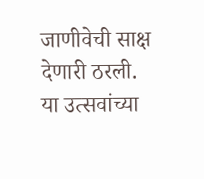जाणीवेची साक्ष देणारी ठरली.
या उत्सवांच्या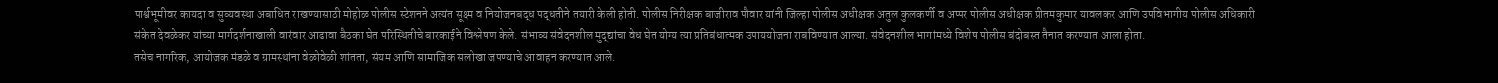पार्श्वभूमीवर कायदा व सुव्यवस्था अबाधित राखण्यासाठी मोहोळ पोलीस स्टेशनने अत्यंत सूक्ष्म व नियोजनबद्ध पद्धतीने तयारी केली होती. पोलीस निरीक्षक बाजीराव पौवार यांनी जिल्हा पोलीस अधीक्षक अतुल कुलकर्णी व अप्पर पोलीस अधीक्षक प्रीतमकुमार यावलकर आणि उपविभागीय पोलीस अधिकारी संकेत देवळेकर यांच्या मार्गदर्शनाखाली वारंवार आढावा बैठका घेत परिस्थितीचे बारकाईने विश्लेषण केले. संभाव्य संवेदनशील मुद्द्यांचा वेध घेत योग्य त्या प्रतिबंधात्मक उपाययोजना राबविण्यात आल्या. संवेदनशील भागांमध्ये विशेष पोलीस बंदोबस्त तैनात करण्यात आला होता.
तसेच नागरिक, आयोजक मंडळे व ग्रामस्थांना वेळोवेळी शांतता, संयम आणि सामाजिक सलोखा जपण्याचे आवाहन करण्यात आले.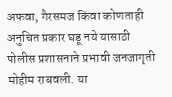अफवा, गैरसमज किंवा कोणताही अनुचित प्रकार घडू नये यासाठी पोलीस प्रशासनाने प्रभावी जनजागृती मोहीम राबवली. या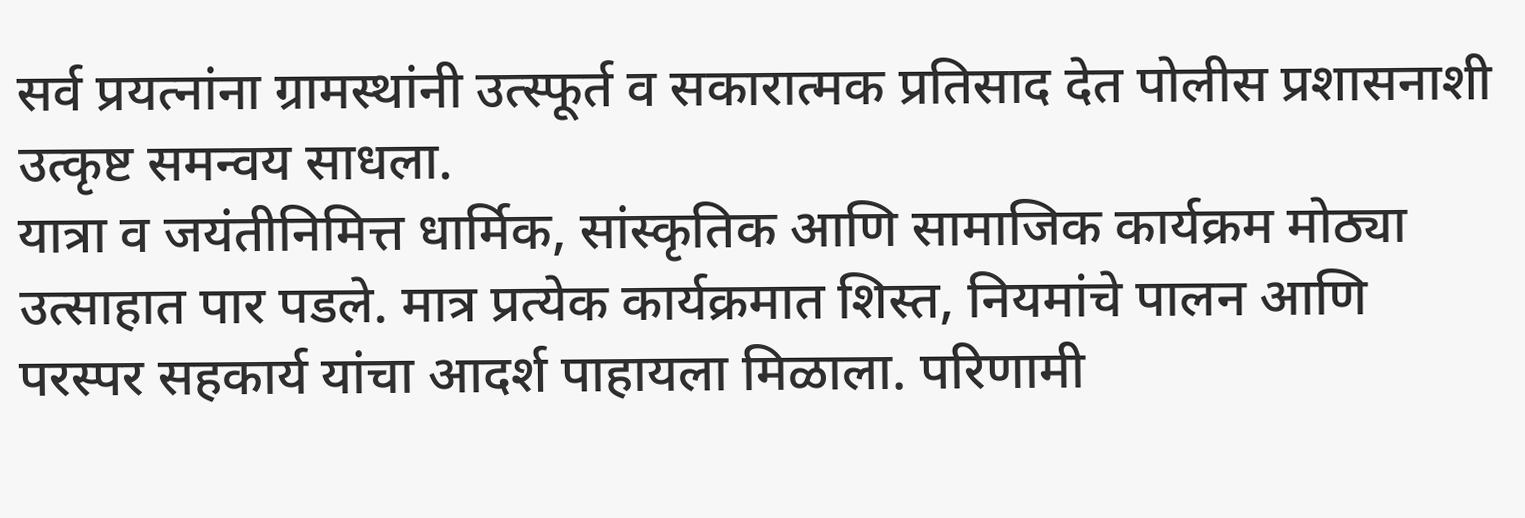सर्व प्रयत्नांना ग्रामस्थांनी उत्स्फूर्त व सकारात्मक प्रतिसाद देत पोलीस प्रशासनाशी उत्कृष्ट समन्वय साधला.
यात्रा व जयंतीनिमित्त धार्मिक, सांस्कृतिक आणि सामाजिक कार्यक्रम मोठ्या उत्साहात पार पडले. मात्र प्रत्येक कार्यक्रमात शिस्त, नियमांचे पालन आणि परस्पर सहकार्य यांचा आदर्श पाहायला मिळाला. परिणामी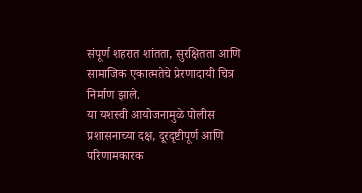संपूर्ण शहरात शांतता, सुरक्षितता आणि सामाजिक एकात्मतेचे प्रेरणादायी चित्र निर्माण झाले.
या यशस्वी आयोजनामुळे पोलीस प्रशासनाच्या दक्ष, दूरदृष्टीपूर्ण आणि परिणामकारक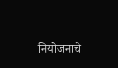नियोजनाचे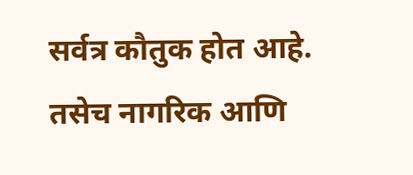सर्वत्र कौतुक होत आहे. तसेच नागरिक आणि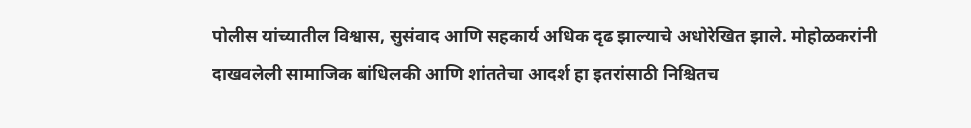पोलीस यांच्यातील विश्वास, सुसंवाद आणि सहकार्य अधिक दृढ झाल्याचे अधोरेखित झाले. मोहोळकरांनी दाखवलेली सामाजिक बांधिलकी आणि शांततेचा आदर्श हा इतरांसाठी निश्चितच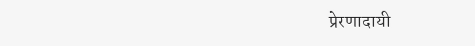प्रेरणादायी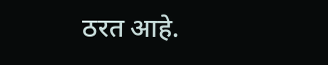ठरत आहे.